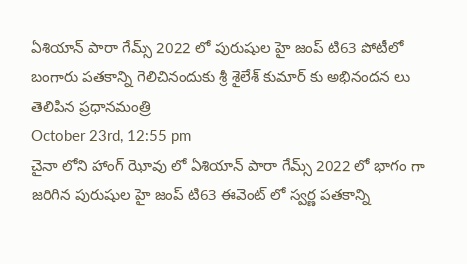ఏశియాన్ పారా గేమ్స్ 2022 లో పురుషుల హై జంప్ టి63 పోటీలో బంగారు పతకాన్ని గెలిచినందుకు శ్రీ శైలేశ్ కుమార్ కు అభినందన లు తెలిపిన ప్రధానమంత్రి
October 23rd, 12:55 pm
చైనా లోని హాంగ్ ఝోవు లో ఏశియాన్ పారా గేమ్స్ 2022 లో భాగం గా జరిగిన పురుషుల హై జంప్ టి63 ఈవెంట్ లో స్వర్ణ పతకాన్ని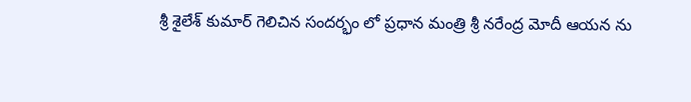శ్రీ శైలేశ్ కుమార్ గెలిచిన సందర్భం లో ప్రధాన మంత్రి శ్రీ నరేంద్ర మోదీ ఆయన ను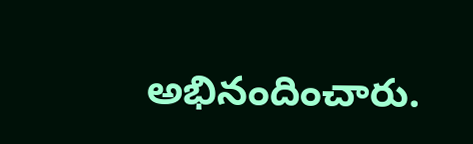అభినందించారు.